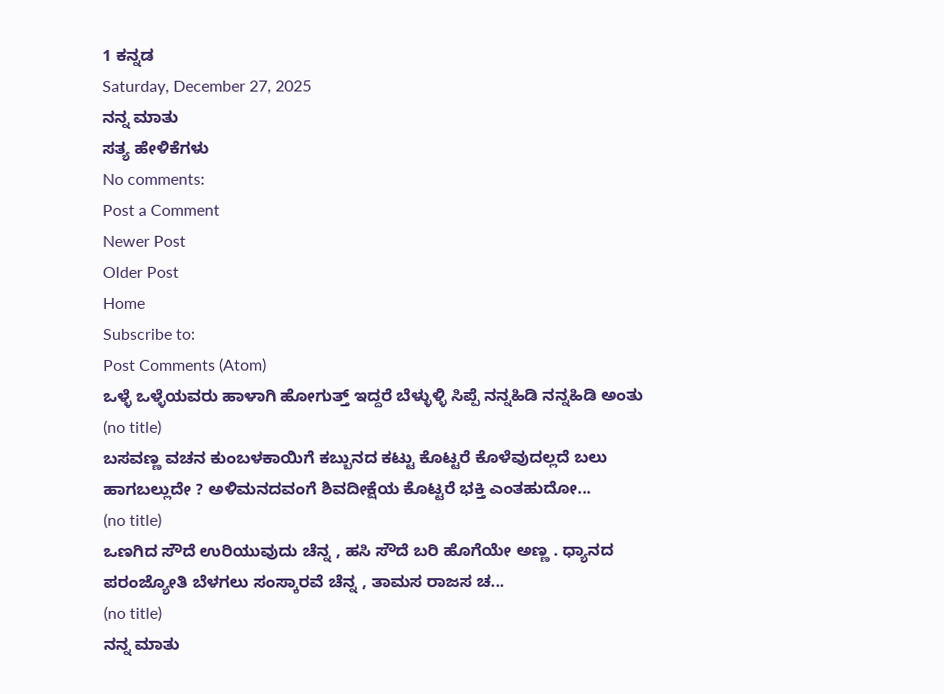1 ಕನ್ನಡ
Saturday, December 27, 2025
ನನ್ನ ಮಾತು
ಸತ್ಯ ಹೇಳಿಕೆಗಳು
No comments:
Post a Comment
Newer Post
Older Post
Home
Subscribe to:
Post Comments (Atom)
ಒಳ್ಳೆ ಒಳ್ಳೆಯವರು ಹಾಳಾಗಿ ಹೋಗುತ್ತ್ ಇದ್ದರೆ ಬೆಳ್ಳುಳ್ಳಿ ಸಿಪ್ಪೆ ನನ್ನಹಿಡಿ ನನ್ನಹಿಡಿ ಅಂತು
(no title)
ಬಸವಣ್ಣ ವಚನ ಕುಂಬಳಕಾಯಿಗೆ ಕಬ್ಬುನದ ಕಟ್ಟು ಕೊಟ್ಟರೆ ಕೊಳೆವುದಲ್ಲದೆ ಬಲು ಹಾಗಬಲ್ಲುದೇ ? ಅಳಿಮನದವಂಗೆ ಶಿವದೀಕ್ಷೆಯ ಕೊಟ್ಟರೆ ಭಕ್ತಿ ಎಂತಹುದೋ...
(no title)
ಒಣಗಿದ ಸೌದೆ ಉರಿಯುವುದು ಚೆನ್ನ , ಹಸಿ ಸೌದೆ ಬರಿ ಹೊಗೆಯೇ ಅಣ್ಣ . ಧ್ಯಾನದ ಪರಂಜ್ಯೋತಿ ಬೆಳಗಲು ಸಂಸ್ಕಾರವೆ ಚೆನ್ನ , ತಾಮಸ ರಾಜಸ ಚ...
(no title)
ನನ್ನ ಮಾತು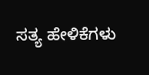ಸತ್ಯ ಹೇಳಿಕೆಗಳು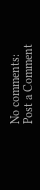No comments:
Post a Comment